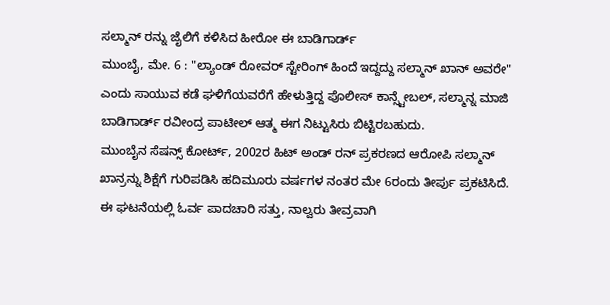ಸಲ್ಮಾನ್ ರನ್ನು ಜೈಲಿಗೆ ಕಳಿಸಿದ ಹೀರೋ ಈ ಬಾಡಿಗಾರ್ಡ್
ಮುಂಬೈ, ಮೇ. 6 : "ಲ್ಯಾಂಡ್ ರೋವರ್ ಸ್ಟೇರಿಂಗ್ ಹಿಂದೆ ಇದ್ದದ್ದು ಸಲ್ಮಾನ್ ಖಾನ್ ಅವರೇ" ಎಂದು ಸಾಯುವ ಕಡೆ ಘಳಿಗೆಯವರೆಗೆ ಹೇಳುತ್ತಿದ್ದ ಪೊಲೀಸ್ ಕಾನ್ಸ್ಟೇಬಲ್, ಸಲ್ಮಾನ್ನ ಮಾಜಿ ಬಾಡಿಗಾರ್ಡ್ ರವೀಂದ್ರ ಪಾಟೀಲ್ ಆತ್ಮ ಈಗ ನಿಟ್ಟುಸಿರು ಬಿಟ್ಟಿರಬಹುದು.
ಮುಂಬೈನ ಸೆಷನ್ಸ್ ಕೋರ್ಟ್, 2002ರ ಹಿಟ್ ಅಂಡ್ ರನ್ ಪ್ರಕರಣದ ಆರೋಪಿ ಸಲ್ಮಾನ್ ಖಾನ್ರನ್ನು ಶಿಕ್ಷೆಗೆ ಗುರಿಪಡಿಸಿ ಹದಿಮೂರು ವರ್ಷಗಳ ನಂತರ ಮೇ 6ರಂದು ತೀರ್ಪು ಪ್ರಕಟಿಸಿದೆ. ಈ ಘಟನೆಯಲ್ಲಿ ಓರ್ವ ಪಾದಚಾರಿ ಸತ್ತು, ನಾಲ್ವರು ತೀವ್ರವಾಗಿ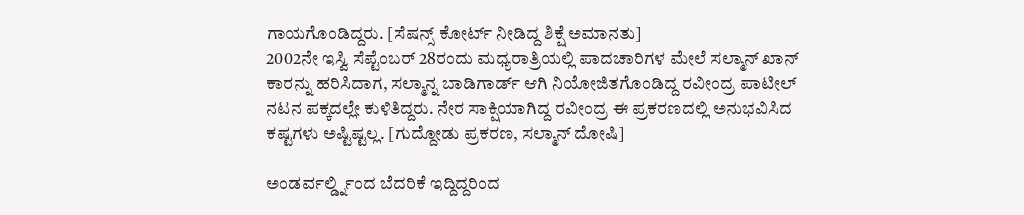ಗಾಯಗೊಂಡಿದ್ದರು. [ಸೆಷನ್ಸ್ ಕೋರ್ಟ್ ನೀಡಿದ್ದ ಶಿಕ್ಷೆ ಅಮಾನತು]
2002ನೇ ಇಸ್ವಿ ಸೆಪ್ಟೆಂಬರ್ 28ರಂದು ಮಧ್ಯರಾತ್ರಿಯಲ್ಲಿ ಪಾದಚಾರಿಗಳ ಮೇಲೆ ಸಲ್ಮಾನ್ ಖಾನ್ ಕಾರನ್ನು ಹರಿಸಿದಾಗ, ಸಲ್ಮಾನ್ನ ಬಾಡಿಗಾರ್ಡ್ ಆಗಿ ನಿಯೋಜಿತಗೊಂಡಿದ್ದ ರವೀಂದ್ರ ಪಾಟೀಲ್ ನಟನ ಪಕ್ಕದಲ್ಲೇ ಕುಳಿತಿದ್ದರು. ನೇರ ಸಾಕ್ಷಿಯಾಗಿದ್ದ ರವೀಂದ್ರ ಈ ಪ್ರಕರಣದಲ್ಲಿ ಅನುಭವಿಸಿದ ಕಷ್ಟಗಳು ಅಷ್ಟಿಷ್ಟಲ್ಲ. [ಗುದ್ದೋಡು ಪ್ರಕರಣ, ಸಲ್ಮಾನ್ ದೋಷಿ]

ಅಂಡರ್ವರ್ಲ್ಡ್ನಿಂದ ಬೆದರಿಕೆ ಇದ್ದಿದ್ದರಿಂದ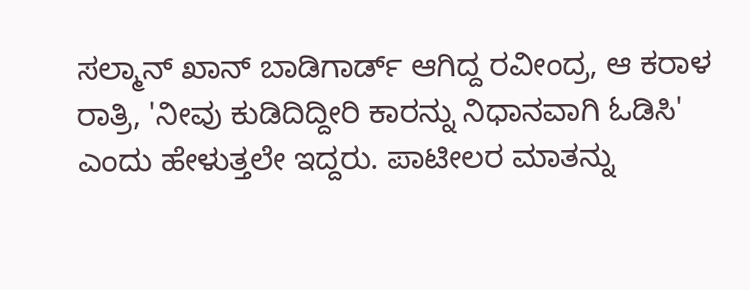ಸಲ್ಮಾನ್ ಖಾನ್ ಬಾಡಿಗಾರ್ಡ್ ಆಗಿದ್ದ ರವೀಂದ್ರ, ಆ ಕರಾಳ ರಾತ್ರಿ, 'ನೀವು ಕುಡಿದಿದ್ದೀರಿ ಕಾರನ್ನು ನಿಧಾನವಾಗಿ ಓಡಿಸಿ' ಎಂದು ಹೇಳುತ್ತಲೇ ಇದ್ದರು. ಪಾಟೀಲರ ಮಾತನ್ನು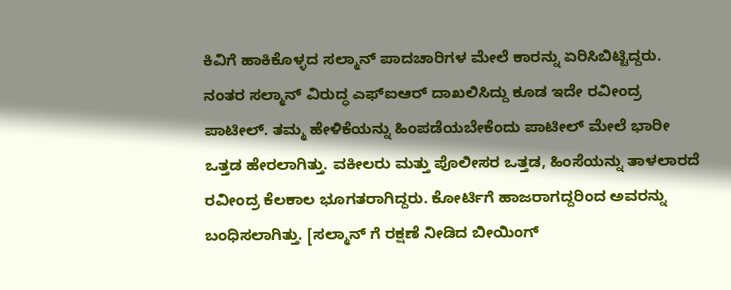ಕಿವಿಗೆ ಹಾಕಿಕೊಳ್ಳದ ಸಲ್ಮಾನ್ ಪಾದಚಾರಿಗಳ ಮೇಲೆ ಕಾರನ್ನು ಏರಿಸಿಬಿಟ್ಟಿದ್ದರು.
ನಂತರ ಸಲ್ಮಾನ್ ವಿರುದ್ಧ ಎಫ್ಐಆರ್ ದಾಖಲಿಸಿದ್ದು ಕೂಡ ಇದೇ ರವೀಂದ್ರ ಪಾಟೀಲ್. ತಮ್ಮ ಹೇಳಿಕೆಯನ್ನು ಹಿಂಪಡೆಯಬೇಕೆಂದು ಪಾಟೀಲ್ ಮೇಲೆ ಭಾರೀ ಒತ್ತಡ ಹೇರಲಾಗಿತ್ತು. ವಕೀಲರು ಮತ್ತು ಪೊಲೀಸರ ಒತ್ತಡ, ಹಿಂಸೆಯನ್ನು ತಾಳಲಾರದೆ ರವೀಂದ್ರ ಕೆಲಕಾಲ ಭೂಗತರಾಗಿದ್ದರು. ಕೋರ್ಟಿಗೆ ಹಾಜರಾಗದ್ದರಿಂದ ಅವರನ್ನು ಬಂಧಿಸಲಾಗಿತ್ತು. [ಸಲ್ಮಾನ್ ಗೆ ರಕ್ಷಣೆ ನೀಡಿದ ಬೀಯಿಂಗ್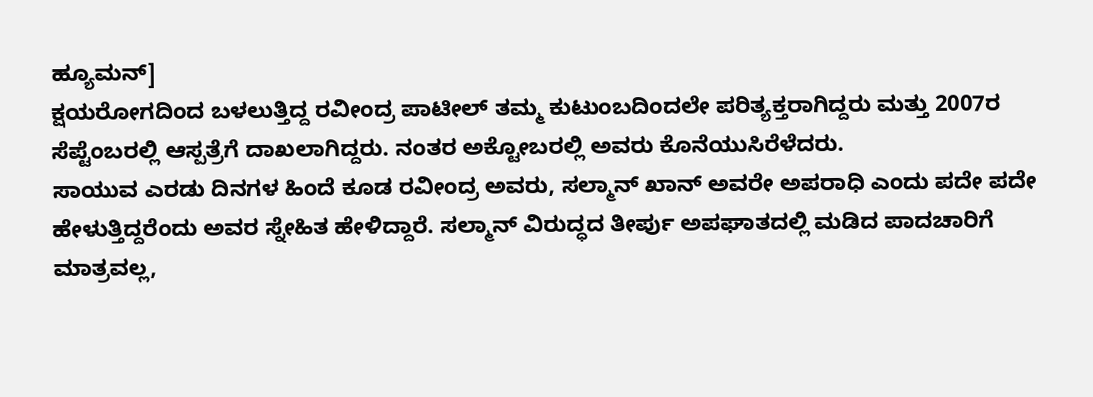ಹ್ಯೂಮನ್]
ಕ್ಷಯರೋಗದಿಂದ ಬಳಲುತ್ತಿದ್ದ ರವೀಂದ್ರ ಪಾಟೀಲ್ ತಮ್ಮ ಕುಟುಂಬದಿಂದಲೇ ಪರಿತ್ಯಕ್ತರಾಗಿದ್ದರು ಮತ್ತು 2007ರ ಸೆಪ್ಟೆಂಬರಲ್ಲಿ ಆಸ್ಪತ್ರೆಗೆ ದಾಖಲಾಗಿದ್ದರು. ನಂತರ ಅಕ್ಟೋಬರಲ್ಲಿ ಅವರು ಕೊನೆಯುಸಿರೆಳೆದರು.
ಸಾಯುವ ಎರಡು ದಿನಗಳ ಹಿಂದೆ ಕೂಡ ರವೀಂದ್ರ ಅವರು, ಸಲ್ಮಾನ್ ಖಾನ್ ಅವರೇ ಅಪರಾಧಿ ಎಂದು ಪದೇ ಪದೇ ಹೇಳುತ್ತಿದ್ದರೆಂದು ಅವರ ಸ್ನೇಹಿತ ಹೇಳಿದ್ದಾರೆ. ಸಲ್ಮಾನ್ ವಿರುದ್ಧದ ತೀರ್ಪು ಅಪಘಾತದಲ್ಲಿ ಮಡಿದ ಪಾದಚಾರಿಗೆ ಮಾತ್ರವಲ್ಲ,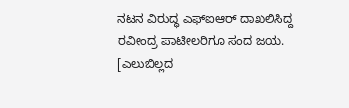ನಟನ ವಿರುದ್ಧ ಎಫ್ಐಆರ್ ದಾಖಲಿಸಿದ್ದ ರವೀಂದ್ರ ಪಾಟೀಲರಿಗೂ ಸಂದ ಜಯ. [ಎಲುಬಿಲ್ಲದ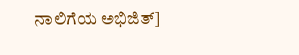ನಾಲಿಗೆಯ ಅಭಿಜಿತ್]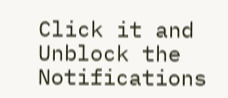Click it and Unblock the Notifications